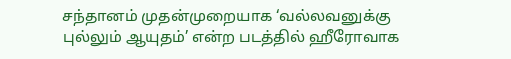சந்தானம் முதன்முறையாக ‘வல்லவனுக்கு புல்லும் ஆயுதம்’ என்ற படத்தில் ஹீரோவாக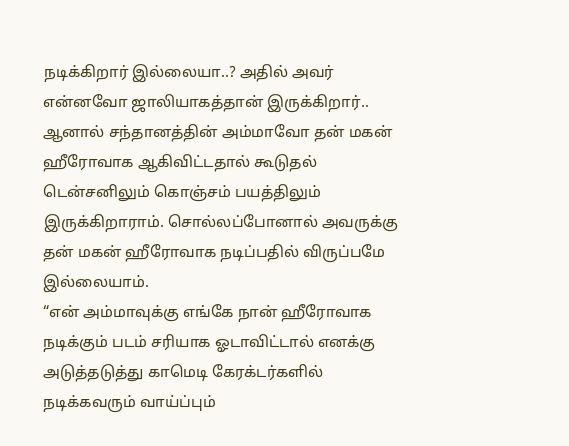நடிக்கிறார் இல்லையா..? அதில் அவர் என்னவோ ஜாலியாகத்தான் இருக்கிறார்.. ஆனால் சந்தானத்தின் அம்மாவோ தன் மகன் ஹீரோவாக ஆகிவிட்டதால் கூடுதல் டென்சனிலும் கொஞ்சம் பயத்திலும் இருக்கிறாராம். சொல்லப்போனால் அவருக்கு தன் மகன் ஹீரோவாக நடிப்பதில் விருப்பமே இல்லையாம்.
“என் அம்மாவுக்கு எங்கே நான் ஹீரோவாக நடிக்கும் படம் சரியாக ஓடாவிட்டால் எனக்கு அடுத்தடுத்து காமெடி கேரக்டர்களில் நடிக்கவரும் வாய்ப்பும்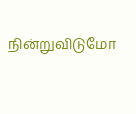நின்றுவிடுமோ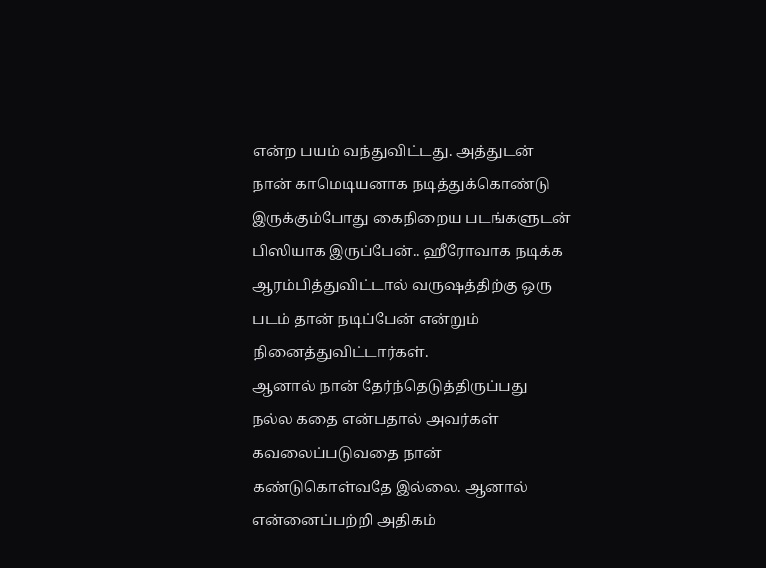என்ற பயம் வந்துவிட்டது. அத்துடன் நான் காமெடியனாக நடித்துக்கொண்டு இருக்கும்போது கைநிறைய படங்களுடன் பிஸியாக இருப்பேன்.. ஹீரோவாக நடிக்க ஆரம்பித்துவிட்டால் வருஷத்திற்கு ஒரு படம் தான் நடிப்பேன் என்றும் நினைத்துவிட்டார்கள்.
ஆனால் நான் தேர்ந்தெடுத்திருப்பது நல்ல கதை என்பதால் அவர்கள் கவலைப்படுவதை நான் கண்டுகொள்வதே இல்லை. ஆனால் என்னைப்பற்றி அதிகம்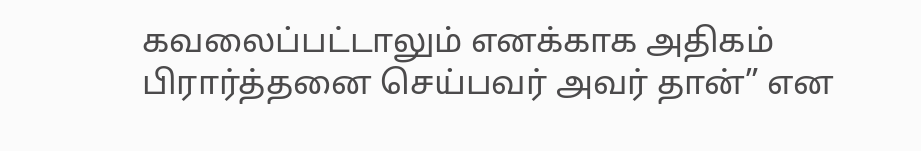கவலைப்பட்டாலும் எனக்காக அதிகம் பிரார்த்தனை செய்பவர் அவர் தான்” என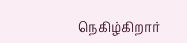நெகிழ்கிறார்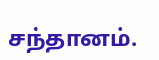சந்தானம்.